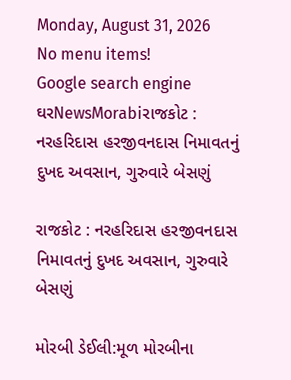Monday, August 31, 2026
No menu items!
Google search engine
ઘરNewsMorabiરાજકોટ : નરહરિદાસ હરજીવનદાસ નિમાવતનું દુખદ અવસાન, ગુરુવારે બેસણું

રાજકોટ : નરહરિદાસ હરજીવનદાસ નિમાવતનું દુખદ અવસાન, ગુરુવારે બેસણું

મોરબી ડેઈલી:મૂળ મોરબીના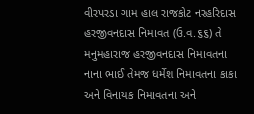વીરપરડા ગામ હાલ રાજકોટ નરહરિદાસ હરજીવનદાસ નિમાવત (ઉ.વ.૬૬) તે મનુમહારાજ હરજીવનદાસ નિમાવતના નાના ભાઈ તેમજ ધર્મેશ નિમાવતના કાકા અને વિનાયક નિમાવતના અને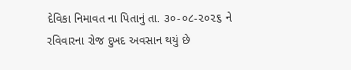દેવિકા નિમાવત ના પિતાનું તા. ૩૦-૦૮-૨૦૨૬ ને રવિવારના રોજ દુખદ અવસાન થયું છે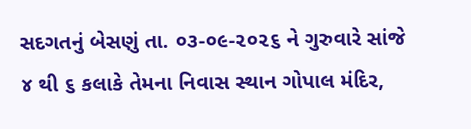સદગતનું બેસણું તા. ૦૩-૦૯-૨૦૨૬ ને ગુરુવારે સાંજે ૪ થી ૬ કલાકે તેમના નિવાસ સ્થાન ગોપાલ મંદિર,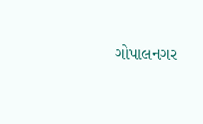ગોપાલનગર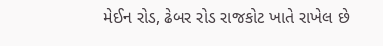મેઈન રોડ, ઢેબર રોડ રાજકોટ ખાતે રાખેલ છે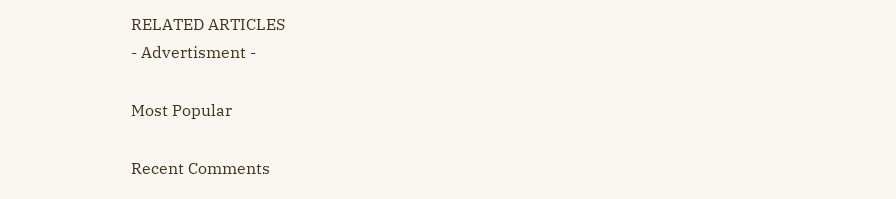RELATED ARTICLES
- Advertisment -

Most Popular

Recent Comments